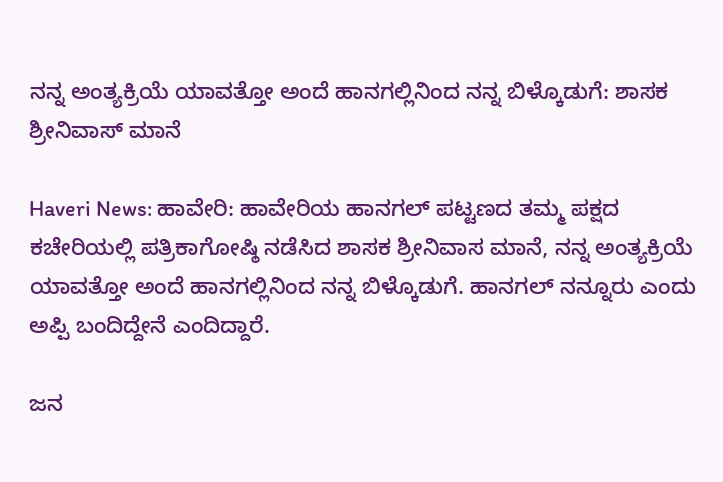ನನ್ನ ಅಂತ್ಯಕ್ರಿಯೆ ಯಾವತ್ತೋ ಅಂದೆ ಹಾನಗಲ್ಲಿನಿಂದ ನನ್ನ ಬಿಳ್ಕೊಡುಗೆ: ಶಾಸಕ ಶ್ರೀನಿವಾಸ್ ಮಾನೆ

Haveri News: ಹಾವೇರಿ: ಹಾವೇರಿಯ ಹಾನಗಲ್ ಪಟ್ಟಣದ ತಮ್ಮ ಪಕ್ಷದ ಕಚೇರಿಯಲ್ಲಿ ಪತ್ರಿಕಾಗೋಷ್ಠಿ ನಡೆಸಿದ ಶಾಸಕ ಶ್ರೀನಿವಾಸ ಮಾನೆ, ನನ್ನ ಅಂತ್ಯಕ್ರಿಯೆ ಯಾವತ್ತೋ ಅಂದೆ ಹಾನಗಲ್ಲಿನಿಂದ ನನ್ನ ಬಿಳ್ಕೊಡುಗೆ. ಹಾನಗಲ್ ನನ್ನೂರು ಎಂದು ಅಪ್ಪಿ ಬಂದಿದ್ದೇನೆ ಎಂದಿದ್ದಾರೆ.

ಜನ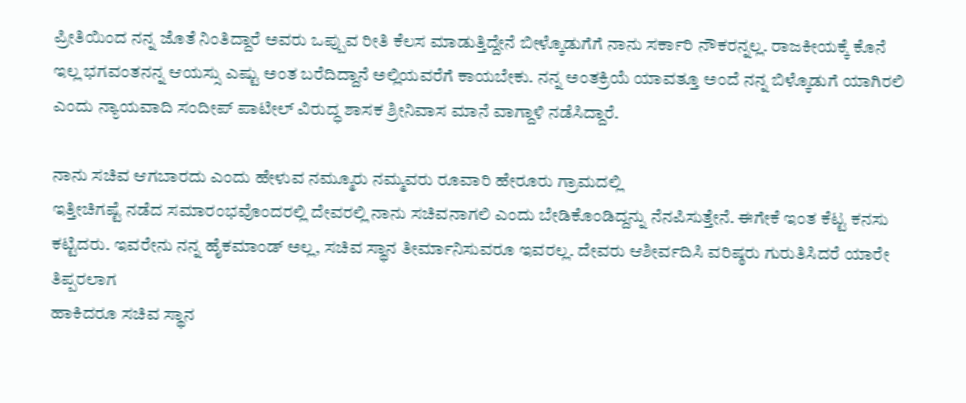ಪ್ರೀತಿಯಿಂದ ನನ್ನ ಜೊತೆ ನಿಂತಿದ್ದಾರೆ ಅವರು ಒಪ್ಪುವ ರೀತಿ ಕೆಲಸ ಮಾಡುತ್ತಿದ್ದೇನೆ ಬೀಳ್ಕೊಡುಗೆಗೆ ನಾನು ಸರ್ಕಾರಿ ನೌಕರನ್ನಲ್ಲ. ರಾಜಕೀಯಕ್ಕೆ ಕೊನೆ ಇಲ್ಲ ಭಗವಂತನನ್ನ ಆಯಸ್ಸು ಎಷ್ಟು ಅಂತ ಬರೆದಿದ್ದಾನೆ ಅಲ್ಲಿಯವರೆಗೆ ಕಾಯಬೇಕು. ನನ್ನ ಅಂತಕ್ರಿಯೆ ಯಾವತ್ತೂ ಅಂದೆ ನನ್ನ ಬಿಳ್ಕೊಡುಗೆ ಯಾಗಿರಲಿ ಎಂದು ನ್ಯಾಯವಾದಿ ಸಂದೀಪ್ ಪಾಟೀಲ್ ವಿರುದ್ಧ ಶಾಸಕ ಶ್ರೀನಿವಾಸ ಮಾನೆ ವಾಗ್ದಾಳಿ ನಡೆಸಿದ್ದಾರೆ.

ನಾನು ಸಚಿವ ಆಗಬಾರದು ಎಂದು ಹೇಳುವ ನಮ್ಮೂರು ನಮ್ಮವರು ರೂವಾರಿ ಹೇರೂರು ಗ್ರಾಮದಲ್ಲಿ
ಇತ್ತೀಚಿಗಷ್ಟೆ ನಡೆದ ಸಮಾರಂಭವೊಂದರಲ್ಲಿ ದೇವರಲ್ಲಿ ನಾನು ಸಚಿವನಾಗಲಿ ಎಂದು ಬೇಡಿಕೊಂಡಿದ್ದನ್ನು ನೆನಪಿಸುತ್ತೇನೆ. ಈಗೇಕೆ ಇಂತ ಕೆಟ್ಟ ಕನಸು ಕಟ್ಟಿದರು. ಇವರೇನು ನನ್ನ ಹೈಕಮಾಂಡ್ ಅಲ್ಲ, ಸಚಿವ ಸ್ಥಾನ ತೀರ್ಮಾನಿಸುವರೂ ಇವರಲ್ಲ. ದೇವರು ಆಶೀರ್ವದಿಸಿ ವರಿಷ್ಠರು ಗುರುತಿಸಿದರೆ ಯಾರೇ ತಿಪ್ಪರಲಾಗ
ಹಾಕಿದರೂ ಸಚಿವ ಸ್ಥಾನ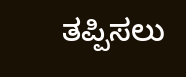ತಪ್ಪಿಸಲು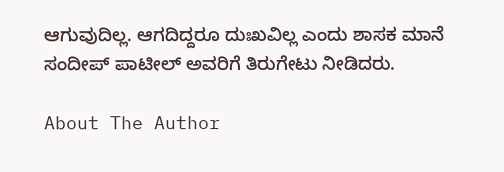ಆಗುವುದಿಲ್ಲ. ಆಗದಿದ್ದರೂ ದುಃಖವಿಲ್ಲ ಎಂದು ಶಾಸಕ ಮಾನೆ ಸಂದೀಪ್ ಪಾಟೀಲ್ ಅವರಿಗೆ ತಿರುಗೇಟು ನೀಡಿದರು.

About The Author